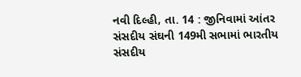નવી દિલ્હી, તા. 14 : જીનિવામાં આંતર સંસદીય સંઘની 149મી સભામાં ભારતીય સંસદીય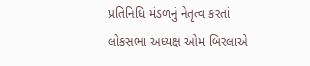પ્રતિનિધિ મંડળનું નેતૃત્વ કરતાં લોકસભા અધ્યક્ષ ઓમ બિરલાએ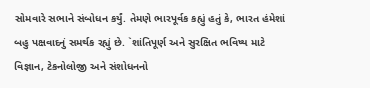સોમવારે સભાને સંબોધન કર્યું. તેમણે ભારપૂર્વક કહ્યું હતું કે, ભારત હંમેશાં બહુ પક્ષવાદનું સમર્થક રહ્યું છે. `શાંતિપૂર્ણ અને સુરક્ષિત ભવિષ્ય માટે વિજ્ઞાન, ટેકનોલોજી અને સંશોધનનો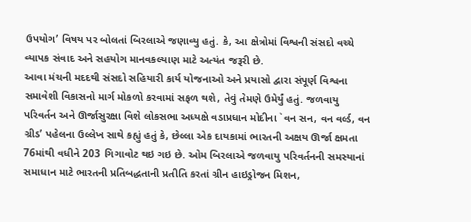ઉપયોગ’ વિષય પર બોલતાં બિરલાએ જણાવ્યુ હતું. કે, આ ક્ષેત્રોમાં વિશ્વની સંસદો વચ્ચે વ્યાપક સંવાદ અને સહયોગ માનવકલ્યાણ માટે અત્યંત જરૂરી છે.
આવા મંચની મદદથી સંસદો સહિયારી કાર્ય યોજનાઓ અને પ્રયાસો દ્વારા સંપૂર્ણ વિશ્વના સમાવેશી વિકાસનો માર્ગ મોકળો કરવામાં સફળ થશે, તેવું તેમણે ઉમેર્યું હતું. જળવાયુ પરિવર્તન અને ઊર્જાસુરક્ષા વિશે લોકસભા અધ્યક્ષે વડાપ્રધાન મોદીના `વન સન, વન વર્લ્ડ, વન ગ્રીડ’ પહેલના ઉલ્લેખ સાથે કહ્યું હતું કે, છેલ્લા એક દાયકામાં ભારતની અક્ષય ઊર્જા ક્ષમતા 76માંથી વધીને 203 ગિગાવોટ થઇ ગઇ છે. ઓમ બિરલાએ જળવાયુ પરિવર્તનની સમસ્યાનાં સમાધાન માટે ભારતની પ્રતિબદ્ધતાની પ્રતીતિ કરતાં ગ્રીન હાઇડ્રોજન મિશન,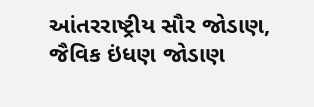આંતરરાષ્ટ્રીય સૌર જોડાણ, જૈવિક ઇંધણ જોડાણ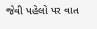જેવી પહેલો પર વાત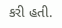કરી હતી.